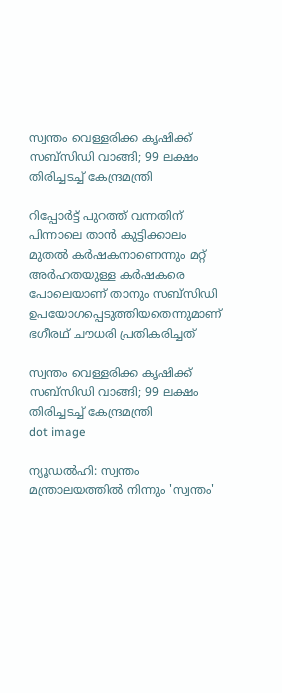സ്വന്തം വെള്ളരിക്ക കൃഷിക്ക് സബ്‌സിഡി വാങ്ങി; 99 ലക്ഷം തിരിച്ചടച്ച് കേന്ദ്രമന്ത്രി

റിപ്പോർട്ട് പുറത്ത് വന്നതിന് പിന്നാലെ താൻ കുട്ടിക്കാലം മുതൽ കർഷകനാണെന്നും മറ്റ് അർഹതയുള്ള കർഷകരെ പോലെയാണ് താനും സബ്‌സിഡി ഉപയോഗപ്പെടുത്തിയതെന്നുമാണ് ഭഗീരഥ് ചൗധരി പ്രതികരിച്ചത്

സ്വന്തം വെള്ളരിക്ക കൃഷിക്ക് സബ്‌സിഡി വാങ്ങി; 99 ലക്ഷം തിരിച്ചടച്ച് കേന്ദ്രമന്ത്രി
dot image

ന്യൂഡൽഹി: സ്വന്തം മന്ത്രാലയത്തിൽ നിന്നും 'സ്വന്തം'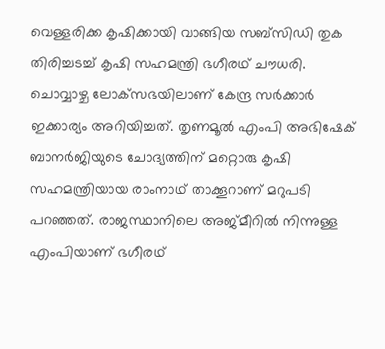വെള്ളരിക്ക കൃഷിക്കായി വാങ്ങിയ സബ്‌സിഡി തുക തിരിച്ചടച്ച് കൃഷി സഹമന്ത്രി ഭഗീരഥ് ചൗധരി. ചൊവ്വാഴ്ച ലോക്‌സഭയിലാണ് കേന്ദ്ര സർക്കാർ ഇക്കാര്യം അറിയിച്ചത്. തൃണമൂൽ എംപി അഭിഷേക് ബാനർജിയുടെ ചോദ്യത്തിന് മറ്റൊരു കൃഷി സഹമന്ത്രിയായ രാംനാഥ് താക്കൂറാണ് മറുപടി പറഞ്ഞത്. രാജസ്ഥാനിലെ അജ്മീറിൽ നിന്നുള്ള എംപിയാണ് ഭഗീരഥ്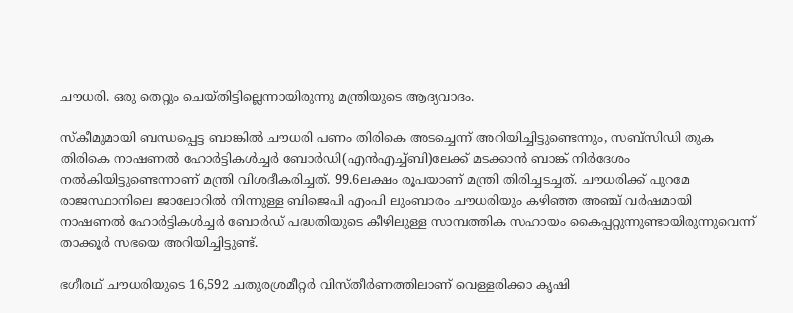ചൗധരി. ഒരു തെറ്റും ചെയ്തിട്ടില്ലെന്നായിരുന്നു മന്ത്രിയുടെ ആദ്യവാദം.

സ്‌കീമുമായി ബന്ധപ്പെട്ട ബാങ്കിൽ ചൗധരി പണം തിരികെ അടച്ചെന്ന് അറിയിച്ചിട്ടുണ്ടെന്നും, സബ്‌സിഡി തുക തിരികെ നാഷണൽ ഹോർട്ടികൾച്ചർ ബോർഡി(എൻഎച്ച്ബി)ലേക്ക് മടക്കാൻ ബാങ്ക് നിർദേശം നൽകിയിട്ടുണ്ടെന്നാണ് മന്ത്രി വിശദീകരിച്ചത്. 99.6ലക്ഷം രൂപയാണ് മന്ത്രി തിരിച്ചടച്ചത്. ചൗധരിക്ക് പുറമേ രാജസ്ഥാനിലെ ജാലോറിൽ നിന്നുള്ള ബിജെപി എംപി ലുംബാരം ചൗധരിയും കഴിഞ്ഞ അഞ്ച് വർഷമായി നാഷണൽ ഹോർട്ടികൾച്ചർ ബോർഡ് പദ്ധതിയുടെ കീഴിലുള്ള സാമ്പത്തിക സഹായം കൈപ്പറ്റുന്നുണ്ടായിരുന്നുവെന്ന് താക്കൂർ സഭയെ അറിയിച്ചിട്ടുണ്ട്.

ഭഗീരഥ് ചൗധരിയുടെ 16,592 ചതുരശ്രമീറ്റർ വിസ്തീർണത്തിലാണ് വെള്ളരിക്കാ കൃഷി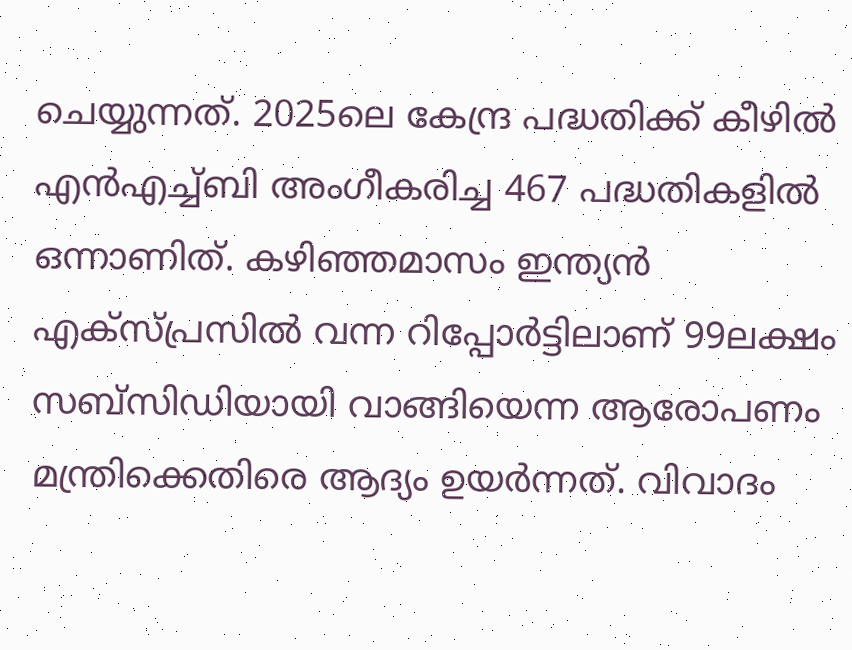ചെയ്യുന്നത്. 2025ലെ കേന്ദ്ര പദ്ധതിക്ക് കീഴിൽ എൻഎച്ച്ബി അംഗീകരിച്ച 467 പദ്ധതികളിൽ ഒന്നാണിത്. കഴിഞ്ഞമാസം ഇന്ത്യൻ എക്‌സ്പ്രസിൽ വന്ന റിപ്പോർട്ടിലാണ് 99ലക്ഷം സബ്‌സിഡിയായി വാങ്ങിയെന്ന ആരോപണം മന്ത്രിക്കെതിരെ ആദ്യം ഉയർന്നത്. വിവാദം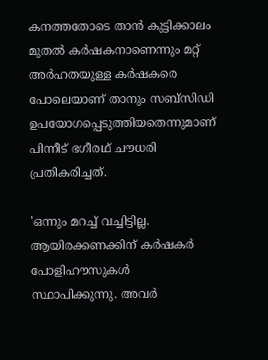കനത്തതോടെ താൻ കുട്ടിക്കാലം മുതൽ കർഷകനാണെന്നും മറ്റ് അർഹതയുള്ള കർഷകരെ പോലെയാണ് താനും സബ്‌സിഡി ഉപയോഗപ്പെടുത്തിയതെന്നുമാണ് പിന്നീട് ഭഗീരഥ് ചൗധരി പ്രതികരിച്ചത്.

'ഒന്നും മറച്ച് വച്ചിട്ടില്ല. ആയിരക്കണക്കിന് കർഷകർ പോളിഹൗസുകൾ സ്ഥാപിക്കുന്നു. അവർ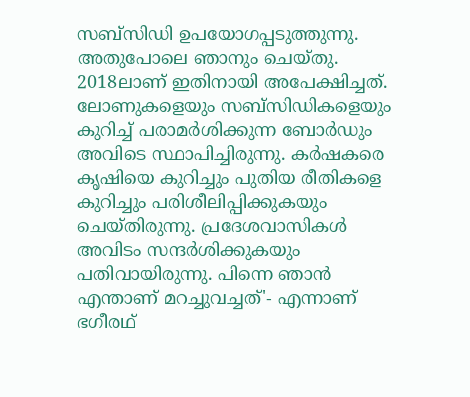സബ്‌സിഡി ഉപയോഗപ്പടുത്തുന്നു. അതുപോലെ ഞാനും ചെയ്തു. 2018ലാണ് ഇതിനായി അപേക്ഷിച്ചത്. ലോണുകളെയും സബ്‌സിഡികളെയും കുറിച്ച് പരാമർശിക്കുന്ന ബോർഡും അവിടെ സ്ഥാപിച്ചിരുന്നു. കർഷകരെ കൃഷിയെ കുറിച്ചും പുതിയ രീതികളെ കുറിച്ചും പരിശീലിപ്പിക്കുകയും ചെയ്തിരുന്നു. പ്രദേശവാസികൾ അവിടം സന്ദർശിക്കുകയും പതിവായിരുന്നു. പിന്നെ ഞാൻ എന്താണ് മറച്ചുവച്ചത്'- എന്നാണ് ഭഗീരഥ്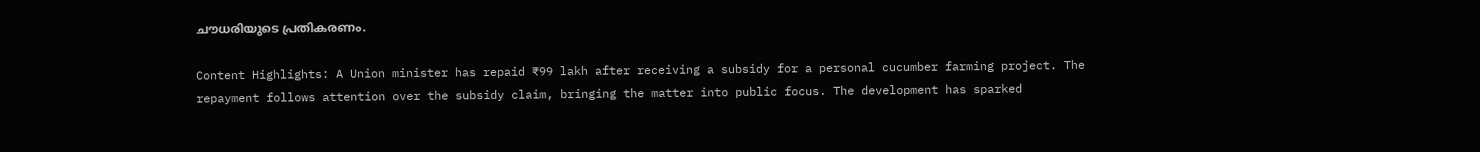ചൗധരിയുടെ പ്രതികരണം.

Content Highlights: A Union minister has repaid ₹99 lakh after receiving a subsidy for a personal cucumber farming project. The repayment follows attention over the subsidy claim, bringing the matter into public focus. The development has sparked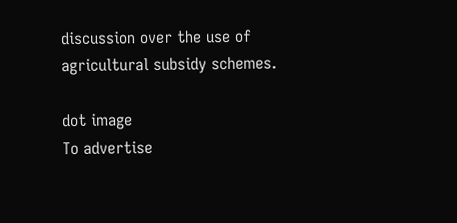discussion over the use of agricultural subsidy schemes.

dot image
To advertise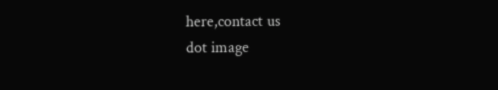here,contact us
dot image